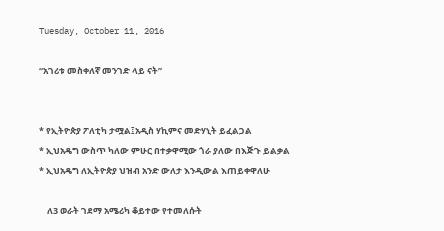Tuesday, October 11, 2016

“አገሪቱ መስቀለኛ መንገድ ላይ ናት”


* የኢትዮጵያ ፖለቲካ ታሟል፤አዲስ ሃኪምና መድሃኒት ይፈልጋል
* ኢህአዴግ ውስጥ ካለው ምሁር በተቃዋሚው ጎራ ያለው በእጅጉ ይልቃል
* ኢህአዴግ ለኢትዮጵያ ህዝብ አንድ ውለታ እንዲውል እጠይቀዋለሁ

    ለ3 ወራት ገደማ አሜሪካ ቆይተው የተመለሱት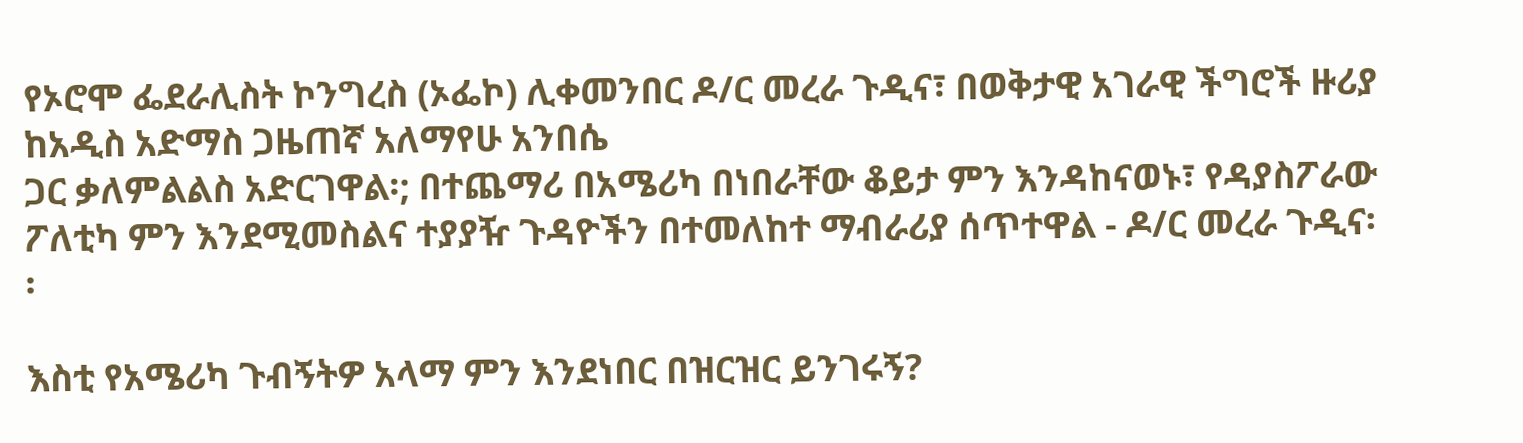የኦሮሞ ፌደራሊስት ኮንግረስ (ኦፌኮ) ሊቀመንበር ዶ/ር መረራ ጉዲና፣ በወቅታዊ አገራዊ ችግሮች ዙሪያ ከአዲስ አድማስ ጋዜጠኛ አለማየሁ አንበሴ
ጋር ቃለምልልስ አድርገዋል፡; በተጨማሪ በአሜሪካ በነበራቸው ቆይታ ምን እንዳከናወኑ፣ የዳያስፖራው ፖለቲካ ምን እንደሚመስልና ተያያዥ ጉዳዮችን በተመለከተ ማብራሪያ ሰጥተዋል - ዶ/ር መረራ ጉዲና፡፡

እስቲ የአሜሪካ ጉብኝትዎ አላማ ምን እንደነበር በዝርዝር ይንገሩኝ?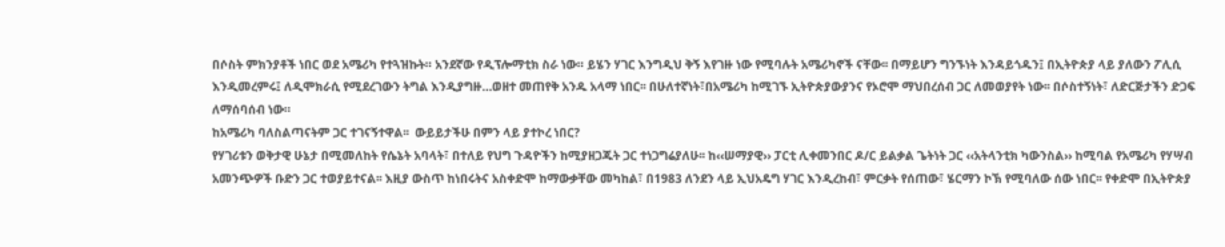በሶስት ምክንያቶች ነበር ወደ አሜሪካ የተጓዝኩት። አንደኛው የዲፕሎማቲክ ስራ ነው። ይሄን ሃገር እንግዲህ ቅኝ እየገዙ ነው የሚባሉት አሜሪካኖች ናቸው፡፡ በማይሆን ግንኙነት እንዳይጎዱን፤ በኢትዮጵያ ላይ ያለውን ፖሊሲ እንዲመረምሩ፤ ለዲሞክራሲ የሚደረገውን ትግል እንዲያግዙ…ወዘተ መጠየቅ አንዱ አላማ ነበር፡፡ በሁለተኛነት፣በአሜሪካ ከሚገኙ ኢትዮጵያውያንና የኦሮሞ ማህበረሰብ ጋር ለመወያየት ነው፡፡ በሶስተኝነት፣ ለድርጅታችን ድጋፍ ለማሰባሰብ ነው።
ከአሜሪካ ባለስልጣናትም ጋር ተገናኝተዋል፡፡  ውይይታችሁ በምን ላይ ያተኮረ ነበር?
የሃገሪቱን ወቅታዊ ሁኔታ በሚመለከት የሴኔት አባላት፣ በተለይ የህግ ጉዳዮችን ከሚያዘጋጁት ጋር ተነጋግሬያለሁ፡፡ ከ‹‹ሠማያዊ›› ፓርቲ ሊቀመንበር ዶ/ር ይልቃል ጌትነት ጋር ‹‹አትላንቲክ ካውንስል›› ከሚባል የአሜሪካ የሃሣብ አመንጭዎች ቡድን ጋር ተወያይተናል፡፡ እዚያ ውስጥ ከነበሩትና አስቀድሞ ከማውቃቸው መካከል፣ በ1983 ለንደን ላይ ኢህአዴግ ሃገር እንዲረከብ፣ ምርቃት የሰጠው፣ ሄርማን ኮኽ የሚባለው ሰው ነበር፡፡ የቀድሞ በኢትዮጵያ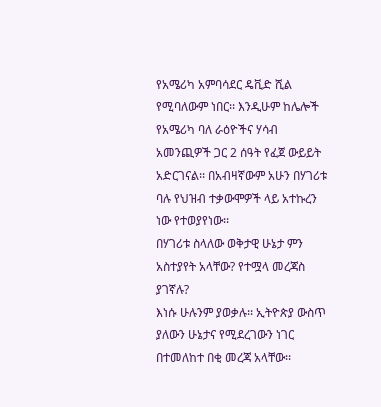የአሜሪካ አምባሳደር ዴቪድ ሺል የሚባለውም ነበር፡፡ እንዲሁም ከሌሎች የአሜሪካ ባለ ራዕዮችና ሃሳብ አመንጪዎች ጋር 2 ሰዓት የፈጀ ውይይት አድርገናል፡፡ በአብዛኛውም አሁን በሃገሪቱ ባሉ የህዝብ ተቃውሞዎች ላይ አተኩረን ነው የተወያየነው፡፡
በሃገሪቱ ስላለው ወቅታዊ ሁኔታ ምን አስተያየት አላቸው? የተሟላ መረጃስ ያገኛሉ?
እነሱ ሁሉንም ያወቃሉ፡፡ ኢትዮጵያ ውስጥ ያለውን ሁኔታና የሚደረገውን ነገር በተመለከተ በቂ መረጃ አላቸው፡፡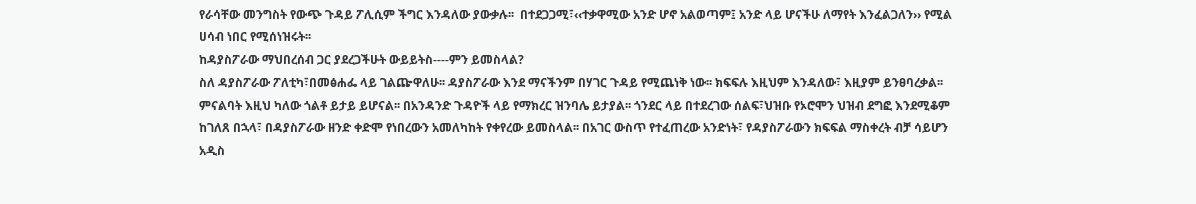የራሳቸው መንግስት የውጭ ጉዳይ ፖሊሲም ችግር እንዳለው ያውቃሉ፡፡  በተደጋጋሚ፣‹‹ተቃዋሚው አንድ ሆኖ አልወጣም፤ አንድ ላይ ሆናችሁ ለማየት እንፈልጋለን›› የሚል ሀሳብ ነበር የሚሰነዝሩት፡፡
ከዳያስፖራው ማህበረሰብ ጋር ያደረጋችሁት ውይይትስ----ምን ይመስላል?
ስለ ዳያስፖራው ፖለቲካ፣በመፅሐፌ ላይ ገልጬዋለሁ፡፡ ዳያስፖራው እንደ ማናችንም በሃገር ጉዳይ የሚጨነቅ ነው፡፡ ክፍፍሉ እዚህም እንዳለው፣ እዚያም ይንፀባረቃል፡፡ ምናልባት እዚህ ካለው ጎልቶ ይታይ ይሆናል፡፡ በአንዳንድ ጉዳዮች ላይ የማክረር ዝንባሌ ይታያል፡፡ ጎንደር ላይ በተደረገው ሰልፍ፣ህዝቡ የኦሮሞን ህዝብ ደግፎ እንደሚቆም ከገለጸ በኋላ፣ በዳያስፖራው ዘንድ ቀድሞ የነበረውን አመለካከት የቀየረው ይመስላል፡፡ በአገር ውስጥ የተፈጠረው አንድነት፣ የዳያስፖራውን ክፍፍል ማስቀረት ብቻ ሳይሆን አዲስ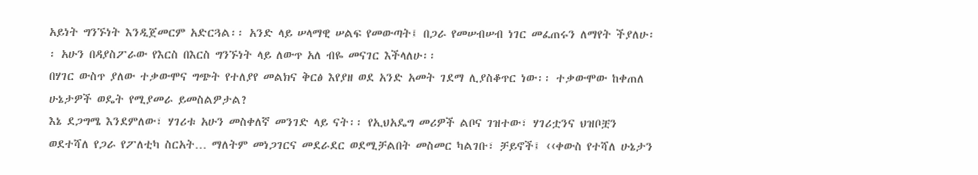አይነት ግንኙነት እንዲጀመርም አድርጓል፡፡ አንድ ላይ ሠላማዊ ሠልፍ የመውጣት፤ በጋራ የመሠብሠብ ነገር መፈጠሩን ለማየት ችያለሁ፡፡ አሁን በዳያስፖራው የእርስ በእርስ ግንኙነት ላይ ለውጥ አለ ብዬ መናገር እችላለሁ፡፡
በሃገር ውስጥ ያለው ተቃውሞና ግጭት የተለያየ መልክና ቅርፅ እየያዘ ወደ አንድ አመት ገደማ ሊያስቆጥር ነው፡፡ ተቃውሞው ከቀጠለ ሁኔታዎች ወዴት የሚያመራ ይመስልዎታል?
እኔ ደጋግሜ እንደምለው፣ ሃገሪቱ አሁን መስቀለኛ መንገድ ላይ ናት፡፡ የኢህአዴግ መሪዎች ልቦና ገዝተው፣ ሃገሪቷንና ህዝቦቿን ወደተሻለ የጋራ የፖለቲካ ስርአት… ማለትም መነጋገርና መደራደር ወደሚቻልበት መስመር ካልገቡ፣ ቻይኖች፤ ‹‹ቀውስ የተሻለ ሁኔታን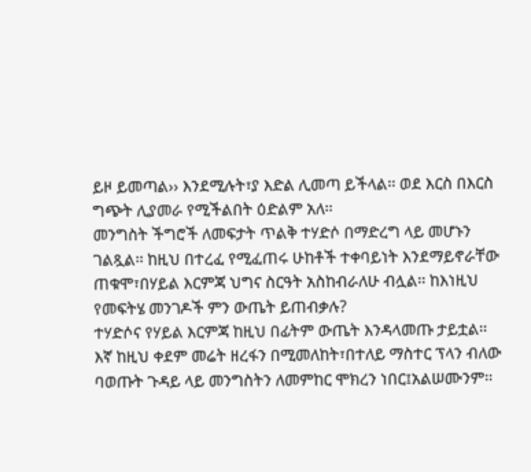ይዞ ይመጣል›› እንደሚሉት፣ያ እድል ሊመጣ ይችላል፡፡ ወደ እርስ በእርስ ግጭት ሊያመራ የሚችልበት ዕድልም አለ፡፡
መንግስት ችግሮች ለመፍታት ጥልቅ ተሃድሶ በማድረግ ላይ መሆኑን ገልጿል፡፡ ከዚህ በተረፈ የሚፈጠሩ ሁከቶች ተቀባይነት እንደማይኖራቸው ጠቁሞ፣በሃይል እርምጃ ህግና ስርዓት አስከብራለሁ ብሏል፡፡ ከእነዚህ የመፍትሄ መንገዶች ምን ውጤት ይጠብቃሉ?
ተሃድሶና የሃይል እርምጃ ከዚህ በፊትም ውጤት እንዳላመጡ ታይቷል፡፡ እኛ ከዚህ ቀደም መሬት ዘረፋን በሚመለከት፣በተለይ ማስተር ፕላን ብለው ባወጡት ጉዳይ ላይ መንግስትን ለመምከር ሞክረን ነበር፤አልሠሙንም፡፡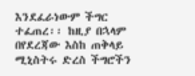እንደፈራነውም ችግር ተፈጠረ፡፡ ከዚያ በኋላም በየደረጃው እስከ ጠቅላይ ሚኒስትሩ ድረስ ችግሮችን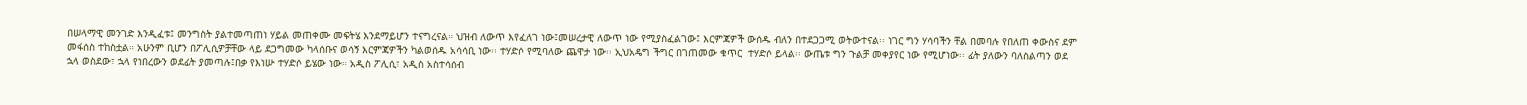በሠላማዊ መንገድ እንዲፈቱ፤ መንግስት ያልተመጣጠነ ሃይል መጠቀሙ መፍትሄ እንደማይሆን ተናግረናል። ህዝብ ለውጥ እየፈለገ ነው፤መሠረታዊ ለውጥ ነው የሚያስፈልገው፤ እርምጃዎች ውሰዱ ብለን በተደጋጋሚ ወትውተናል፡፡ ነገር ግን ሃሳባችን ቸል በመባሉ የበለጠ ቀውስና ደም መፋሰስ ተከስቷል። አሁንም ቢሆን በፖሊሲዎቻቸው ላይ ደጋግመው ካላሰቡና ወሳኝ እርምጃዎችን ካልወሰዱ አሳሳቢ ነው፡፡ ተሃድሶ የሚባለው ጨዋታ ነው፡፡ ኢህአዴግ ችግር በገጠመው ቁጥር  ተሃድሶ ይላል፡፡ ውጤቱ ግን ጉልቻ መቀያየር ነው የሚሆነው፡፡ ፊት ያለውን ባለስልጣን ወደ ኋላ ወስደው፣ ኋላ የነበረውን ወደፊት ያመጣሉ፤በቃ የእነሡ ተሃድሶ ይሄው ነው። አዲስ ፖሊሲ፣ አዲስ አስተሳሰብ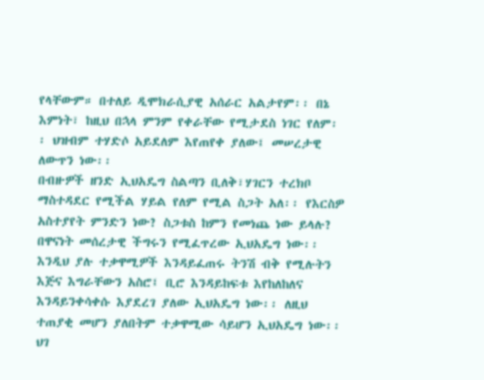የላቸውም። በተለይ ዲሞክራሲያዊ አሰራር አልታየም፡፡ በኔ እምነት፣ ከዚህ በኋላ ምንም የቀራቸው የሚታደስ ነገር የለም፡፡ ህዝብም ተሃድሶ አይደለም እየጠየቀ ያለው፤ መሠረታዊ ለውጥን ነው፡፡
በብዙዎች ዘንድ ኢህአዴግ ስልጣን ቢለቅ፣ሃገርን ተረክቦ ማስተዳደር የሚችል ሃይል የለም የሚል ስጋት አለ፡፡ የእርስዎ አስተያየት ምንድን ነው? ስጋቱስ ከምን የመነጨ ነው ይላሉ?
በዋናነት መሰረታዊ ችግሩን የሚፈጥረው ኢህአዴግ ነው፡፡ እንዲህ ያሉ ተቃዋሚዎች እንዳይፈጠሩ ትንሽ ብቅ የሚሉትን እጅና እግራቸውን አስሮ፤ ቢሮ እንዳይከፍቱ እየከለከለና እንዳይንቀሳቀሱ እያደረገ ያለው ኢህአዴግ ነው፡፡ ለዚህ ተጠያቂ መሆን ያለበትም ተቃዋሚው ሳይሆን ኢህአዴግ ነው፡፡ ህገ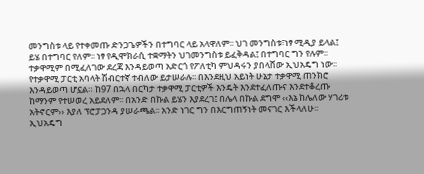መንግስቱ ላይ የተቀመጡ ድንጋጌዎችን በተግባር ላይ አላዋለም፡፡ ህገ መንግስቱ፣ነፃ ሚዲያ ይላል፤ ይሄ በተግባር የለም፡፡ ነፃ የዲሞክራሲ ተቋማትን ህገመንግስቱ ይፈቅዳል፤ በተግባር ግን የሉም፡፡ ተቃዋሚም በሚፈለገው ደረጃ እንዳይወጣ አድርጎ የፖለቲካ ምህዳሩን ያበላሸው ኢህአዴግ ነው፡፡ የተቃዋሚ ፓርቲ አባላት ሽብርተኛ ተብለው ይታሠራሉ፡፡ በእንደዚህ አይነት ሁኔታ ተቃዋሚ ጠንክሮ እንዳይወጣ ሆኗል። ከ97 በኋላ በርካታ ተቃዋሚ ፓርቲዎች እንዴት እንደተፈለጡና እንደተቆረጡ ከማንም የተሠወረ አይደለም፡፡ በአንድ በኩል ይሄን እያደረገ፤ በሌላ በኩል ደግሞ ‹‹እኔ ከሌለው ሃገሪቱ አትኖርም›› እያለ ፕሮፓጋንዳ ያሠራጫል፡፡ አንድ ነገር ግን በእርግጠኝነት መናገር እችላለሁ፡፡ ኢህአዴግ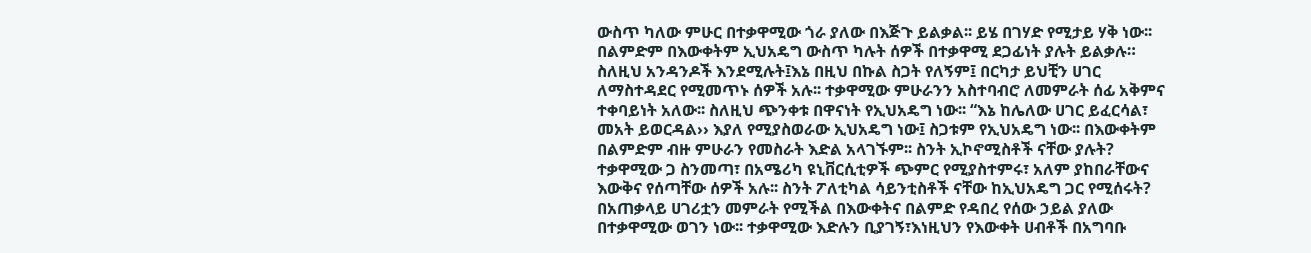ውስጥ ካለው ምሁር በተቃዋሚው ጎራ ያለው በእጅጉ ይልቃል፡፡ ይሄ በገሃድ የሚታይ ሃቅ ነው፡፡
በልምድም በእውቀትም ኢህአዴግ ውስጥ ካሉት ሰዎች በተቃዋሚ ደጋፊነት ያሉት ይልቃሉ። ስለዚህ አንዳንዶች እንደሚሉት፤እኔ በዚህ በኩል ስጋት የለኝም፤ በርካታ ይህቺን ሀገር ለማስተዳደር የሚመጥኑ ሰዎች አሉ፡፡ ተቃዋሚው ምሁራንን አስተባብሮ ለመምራት ሰፊ አቅምና ተቀባይነት አለው፡፡ ስለዚህ ጭንቀቱ በዋናነት የኢህአዴግ ነው፡፡ “እኔ ከሌለው ሀገር ይፈርሳል፣ መአት ይወርዳል›› እያለ የሚያስወራው ኢህአዴግ ነው፤ ስጋቱም የኢህአዴግ ነው፡፡ በእውቀትም በልምድም ብዙ ምሁራን የመስራት እድል አላገኙም፡፡ ስንት ኢኮኖሚስቶች ናቸው ያሉት? ተቃዋሚው ጋ ስንመጣ፣ በአሜሪካ ዩኒቨርሲቲዎች ጭምር የሚያስተምሩ፣ አለም ያከበራቸውና እውቅና የሰጣቸው ሰዎች አሉ፡፡ ስንት ፖለቲካል ሳይንቲስቶች ናቸው ከኢህአዴግ ጋር የሚሰሩት? በአጠቃላይ ሀገሪቷን መምራት የሚችል በእውቀትና በልምድ የዳበረ የሰው ኃይል ያለው በተቃዋሚው ወገን ነው፡፡ ተቃዋሚው እድሉን ቢያገኝ፣እነዚህን የእውቀት ሀብቶች በአግባቡ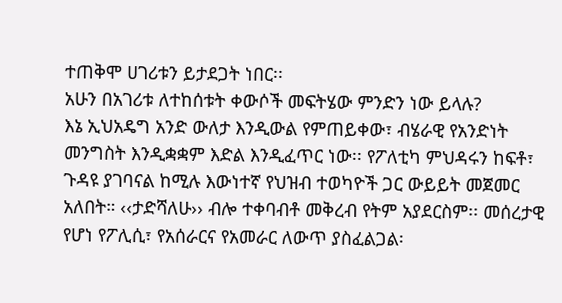ተጠቅሞ ሀገሪቱን ይታደጋት ነበር፡፡
አሁን በአገሪቱ ለተከሰቱት ቀውሶች መፍትሄው ምንድን ነው ይላሉ?
እኔ ኢህአዴግ አንድ ውለታ እንዲውል የምጠይቀው፣ ብሄራዊ የአንድነት መንግስት እንዲቋቋም እድል እንዲፈጥር ነው፡፡ የፖለቲካ ምህዳሩን ከፍቶ፣ ጉዳዩ ያገባናል ከሚሉ እውነተኛ የህዝብ ተወካዮች ጋር ውይይት መጀመር አለበት። ‹‹ታድሻለሁ›› ብሎ ተቀባብቶ መቅረብ የትም አያደርስም፡፡ መሰረታዊ የሆነ የፖሊሲ፣ የአሰራርና የአመራር ለውጥ ያስፈልጋል፡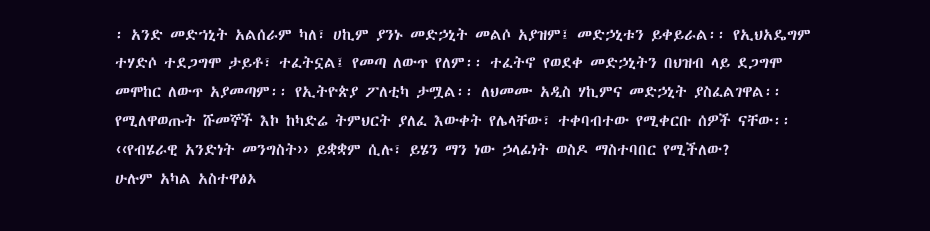፡ አንድ መድኀኒት አልሰራም ካለ፣ ሀኪም ያንኑ መድኃኒት መልሶ አያዝም፤ መድኃኒቱን ይቀይራል፡፡ የኢህአዴግም ተሃድሶ ተደጋግሞ ታይቶ፣ ተፈትኗል፤ የመጣ ለውጥ የለም፡፡ ተፈትኖ የወደቀ መድኃኒትን በህዝብ ላይ ደጋግሞ መሞከር ለውጥ አያመጣም፡፡ የኢትዮጵያ ፖለቲካ ታሟል፡፡ ለህመሙ አዲስ ሃኪምና መድኃኒት ያስፈልገዋል፡፡ የሚለዋወጡት ሹመኞች እኮ ከካድሬ ትምህርት ያለፈ እውቀት የሌላቸው፣ ተቀባብተው የሚቀርቡ ሰዎች ናቸው፡፡
‹‹የብሄራዊ አንድነት መንግስት›› ይቋቋም ሲሉ፣ ይሄን ማን ነው ኃላፊነት ወስዶ ማስተባበር የሚችለው?
ሁሉም አካል አስተዋፅኦ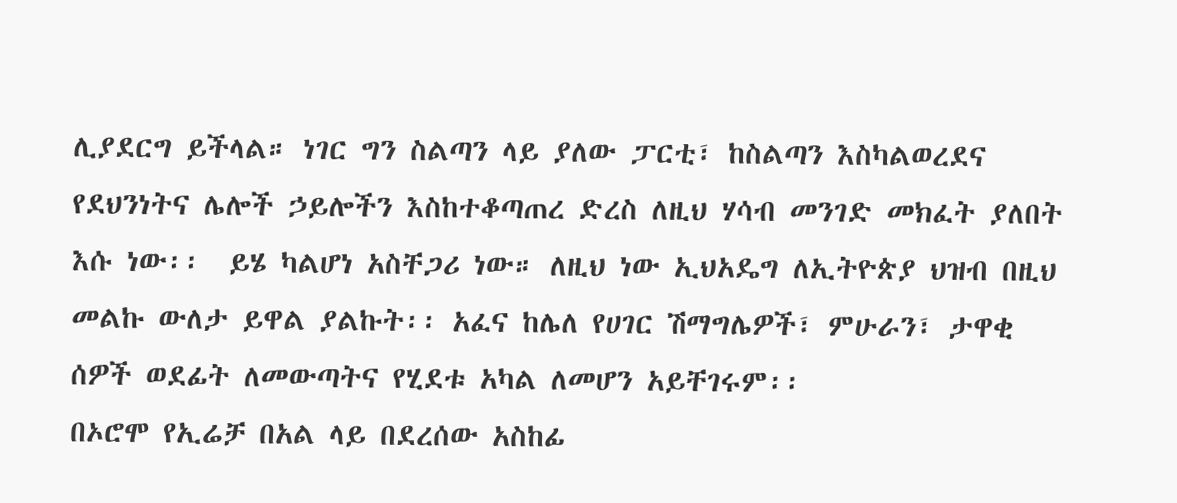ሊያደርግ ይችላል። ነገር ግን ስልጣን ላይ ያለው ፓርቲ፣ ከስልጣን እስካልወረደና የደህንነትና ሌሎች ኃይሎችን እስከተቆጣጠረ ድረስ ለዚህ ሃሳብ መንገድ መክፈት ያለበት እሱ ነው፡፡  ይሄ ካልሆነ አስቸጋሪ ነው። ለዚህ ነው ኢህአዴግ ለኢትዮጵያ ህዝብ በዚህ መልኩ ውለታ ይዋል ያልኩት፡፡ አፈና ከሌለ የሀገር ሽማግሌዎች፣ ምሁራን፣ ታዋቂ ሰዎች ወደፊት ለመውጣትና የሂደቱ አካል ለመሆን አይቸገሩም፡፡
በኦሮሞ የኢሬቻ በአል ላይ በደረሰው አስከፊ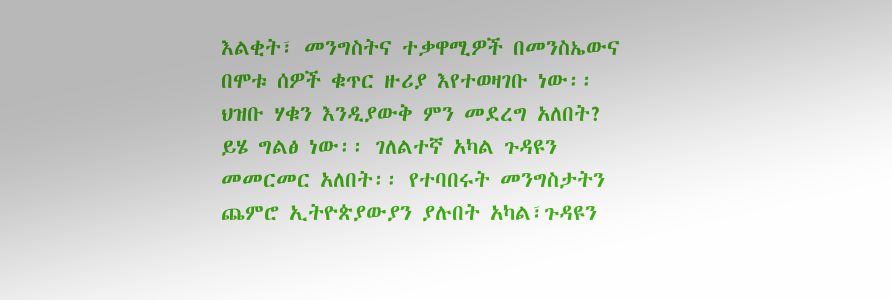እልቂት፣ መንግስትና ተቃዋሚዎች በመንስኤውና  በሞቱ ሰዎች ቁጥር ዙሪያ እየተወዛገቡ ነው፡፡ ህዝቡ ሃቁን እንዲያውቅ ምን መደረግ አለበት?
ይሄ ግልፅ ነው፡፡ ገለልተኛ አካል ጉዳዩን መመርመር አለበት፡፡ የተባበሩት መንግስታትን ጨምሮ ኢትዮጵያውያን ያሉበት አካል፣ጉዳዩን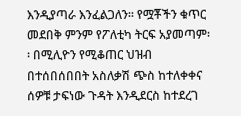እንዲያጣራ እንፈልጋለን፡፡ የሟቾችን ቁጥር መደበቅ ምንም የፖለቲካ ትርፍ አያመጣም፡፡ በሚሊዮን የሚቆጠር ህዝብ በተሰበሰበበት አስለቃሽ ጭስ ከተለቀቀና ሰዎቹ ታፍነው ጉዳት እንዲደርስ ከተደረገ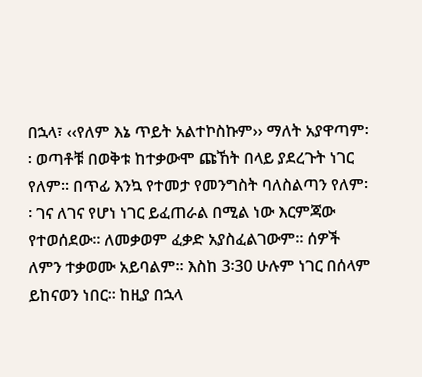በኋላ፣ ‹‹የለም እኔ ጥይት አልተኮስኩም›› ማለት አያዋጣም፡፡ ወጣቶቹ በወቅቱ ከተቃውሞ ጩኸት በላይ ያደረጉት ነገር የለም፡፡ በጥፊ እንኳ የተመታ የመንግስት ባለስልጣን የለም፡፡ ገና ለገና የሆነ ነገር ይፈጠራል በሚል ነው እርምጃው የተወሰደው፡፡ ለመቃወም ፈቃድ አያስፈልገውም። ሰዎች ለምን ተቃወሙ አይባልም፡፡ እስከ 3፡30 ሁሉም ነገር በሰላም ይከናወን ነበር፡፡ ከዚያ በኋላ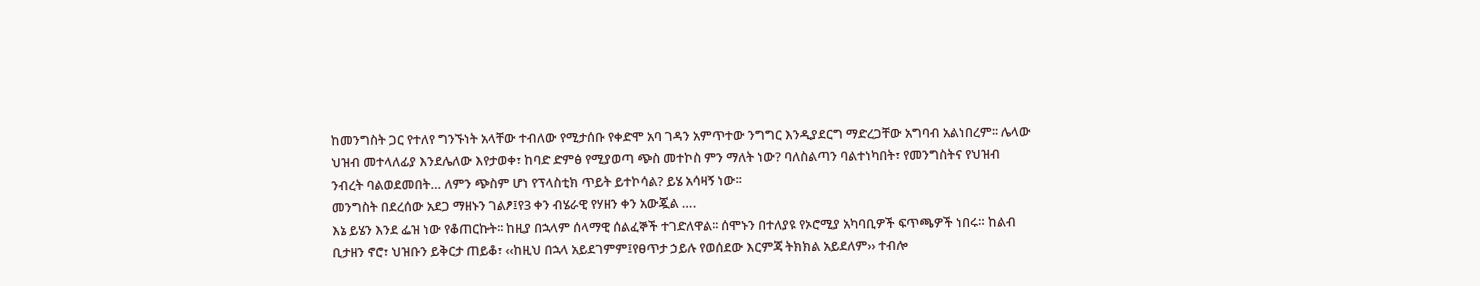ከመንግስት ጋር የተለየ ግንኙነት አላቸው ተብለው የሚታሰቡ የቀድሞ አባ ገዳን አምጥተው ንግግር እንዲያደርግ ማድረጋቸው አግባብ አልነበረም፡፡ ሌላው ህዝብ መተላለፊያ እንደሌለው እየታወቀ፣ ከባድ ድምፅ የሚያወጣ ጭስ መተኮስ ምን ማለት ነው? ባለስልጣን ባልተነካበት፣ የመንግስትና የህዝብ ንብረት ባልወደመበት… ለምን ጭስም ሆነ የፕላስቲክ ጥይት ይተኮሳል? ይሄ አሳዛኝ ነው፡፡
መንግስት በደረሰው አደጋ ማዘኑን ገልፆ፤የ3 ቀን ብሄራዊ የሃዘን ቀን አውጇል ….
እኔ ይሄን እንደ ፌዝ ነው የቆጠርኩት፡፡ ከዚያ በኋላም ሰላማዊ ሰልፈኞች ተገድለዋል፡፡ ሰሞኑን በተለያዩ የኦሮሚያ አካባቢዎች ፍጥጫዎች ነበሩ። ከልብ ቢታዘን ኖሮ፣ ህዝቡን ይቅርታ ጠይቆ፣ ‹‹ከዚህ በኋላ አይደገምም፤የፀጥታ ኃይሉ የወሰደው እርምጃ ትክክል አይደለም›› ተብሎ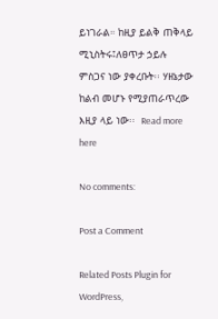ይነገራል። ከዚያ ይልቅ ጠቅላይ ሚኒስትሩ፤ለፀጥታ ኃይሉ ምስጋና ነው ያቀረቡት፡፡ ሃዘኔታው ከልብ መሆኑ የሚያጠራጥረው እዚያ ላይ ነው፡፡  Read more here

No comments:

Post a Comment

Related Posts Plugin for WordPress,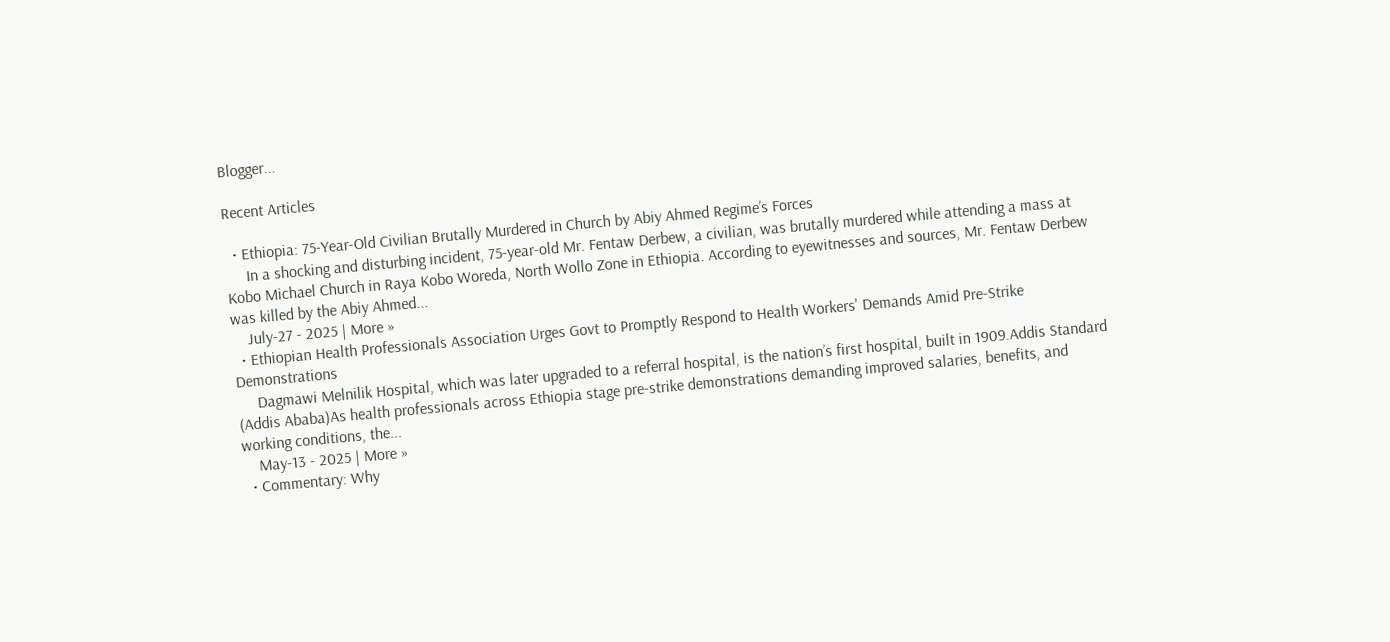Blogger...

Recent Articles

  • Ethiopia: 75-Year-Old Civilian Brutally Murdered in Church by Abiy Ahmed Regime’s Forces
     In a shocking and disturbing incident, 75-year-old Mr. Fentaw Derbew, a civilian, was brutally murdered while attending a mass at Kobo Michael Church in Raya Kobo Woreda, North Wollo Zone in Ethiopia. According to eyewitnesses and sources, Mr. Fentaw Derbew was killed by the Abiy Ahmed...
    July-27 - 2025 | More »
  • Ethiopian Health Professionals Association Urges Govt to Promptly Respond to Health Workers' Demands Amid Pre-Strike Demonstrations
     Dagmawi Melnilik Hospital, which was later upgraded to a referral hospital, is the nation’s first hospital, built in 1909.Addis Standard (Addis Ababa)As health professionals across Ethiopia stage pre-strike demonstrations demanding improved salaries, benefits, and working conditions, the...
    May-13 - 2025 | More »
  • Commentary: Why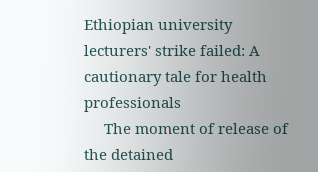Ethiopian university lecturers' strike failed: A cautionary tale for health professionals
     The moment of release of the detained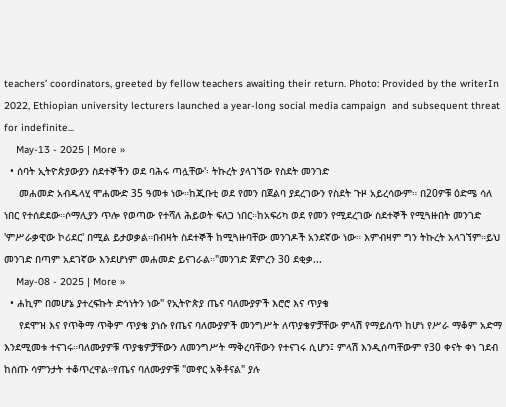teachers’ coordinators, greeted by fellow teachers awaiting their return. Photo: Provided by the writerIn 2022, Ethiopian university lecturers launched a year-long social media campaign  and subsequent threat for indefinite...
    May-13 - 2025 | More »
  • ሰባት ኢትዮጵያውያን ስደተኞችን ወደ ባሕሩ ጣሏቸው'፡ ትኩረት ያላገኘው የስደት መንገድ
     መሐመድ አብዱላሂ ሞሐሙድ 35 ዓመቱ ነው።ከጂቡቲ ወደ የመን በጀልባ ያደረገውን የስደት ጉዞ አይረሳውም። በ20ዎቹ ዕድሜ ሳለ ነበር የተሰደደው።ሶማሊያን ጥሎ የወጣው የተሻለ ሕይወት ፍለጋ ነበር።ከአፍሪካ ወደ የመን የሚደረገው ስደተኞች የሚጓዙበት መንገድ 'ምሥራቃዊው ኮሪደር' በሚል ይታወቃል።በብዛት ስደተኞች ከሚጓዙባቸው መንገዶች አንደኛው ነው። እምብዛም ግን ትኩረት አላገኘም።ይህ መንገድ በጣም አደገኛው እንደሆነም መሐመድ ይናገራል።"መንገድ ጀምረን 30 ደቂቃ...
    May-08 - 2025 | More »
  • ሐኪም በመሆኔ ያተረፍኩት ድኅነትን ነው" የኢትዮጵያ ጤና ባለሙያዎች እሮሮ እና ጥያቄ
     የደሞዝ እና የጥቅማ ጥቅም ጥያቄ ያነሱ የጤና ባለሙያዎች መንግሥት ለጥያቄዎቻቸው ምላሽ የማይሰጥ ከሆነ የሥራ ማቆም አድማ እንደሚመቱ ተናገሩ።ባለሙያዎቹ ጥያቄዎቻቸውን ለመንግሥት ማቅረባቸውን የተናገሩ ሲሆን፤ ምላሽ እንዲሰጣቸውም የ30 ቀናት ቀነ ገደብ ከሰጡ ሳምንታት ተቆጥረዋል።የጤና ባለሙያዎቹ "መኖር አቅቶናል" ያሉ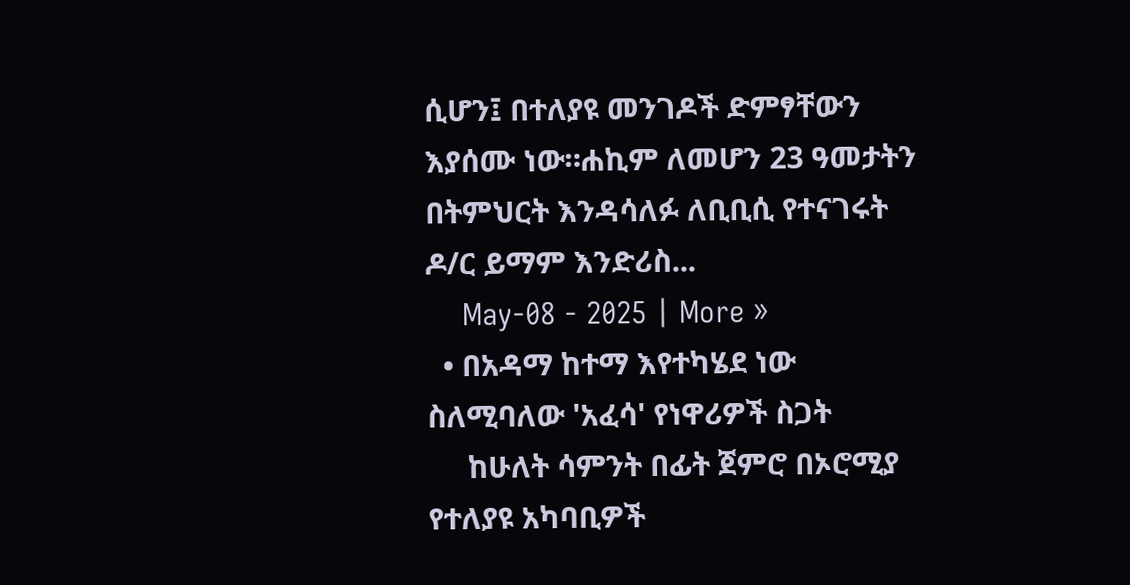ሲሆን፤ በተለያዩ መንገዶች ድምፃቸውን እያሰሙ ነው።ሐኪም ለመሆን 23 ዓመታትን በትምህርት እንዳሳለፉ ለቢቢሲ የተናገሩት ዶ/ር ይማም እንድሪስ...
    May-08 - 2025 | More »
  • በአዳማ ከተማ እየተካሄደ ነው ስለሚባለው 'አፈሳ' የነዋሪዎች ስጋት
     ከሁለት ሳምንት በፊት ጀምሮ በኦሮሚያ የተለያዩ አካባቢዎች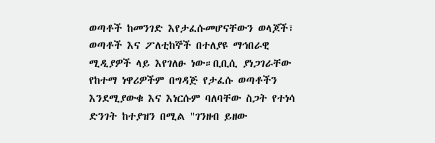ወጣቶች ከመንገድ እየታፈሱመሆናቸውን ወላጆች፣ ወጣቶች እና ፖለቲከኞች በተለያዩ ማኅበራዊ ሚዲያዎች ላይ እየገለፁ ነው።ቢቢሲ ያነጋገራቸው የከተማ ነዋሪዎችም በግዳጅ የታፈሱ ወጣቶችን እንደሚያውቁ እና እነርሱም ባለባቸው ስጋት የተነሳ ድንገት ከተያዝን በሚል "ገንዘብ ይዘው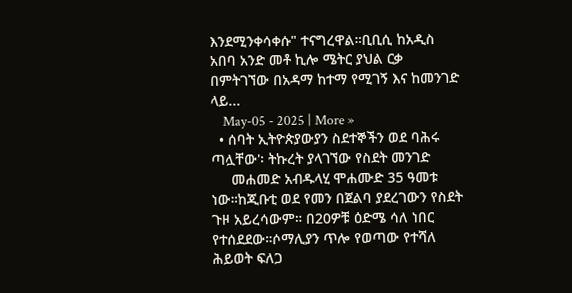እንደሚንቀሳቀሱ" ተናግረዋል።ቢቢሲ ከአዲስ አበባ አንድ መቶ ኪሎ ሜትር ያህል ርቃ በምትገኘው በአዳማ ከተማ የሚገኝ እና ከመንገድ ላይ...
    May-05 - 2025 | More »
  • ሰባት ኢትዮጵያውያን ስደተኞችን ወደ ባሕሩ ጣሏቸው'፡ ትኩረት ያላገኘው የስደት መንገድ
     መሐመድ አብዱላሂ ሞሐሙድ 35 ዓመቱ ነው።ከጂቡቲ ወደ የመን በጀልባ ያደረገውን የስደት ጉዞ አይረሳውም። በ20ዎቹ ዕድሜ ሳለ ነበር የተሰደደው።ሶማሊያን ጥሎ የወጣው የተሻለ ሕይወት ፍለጋ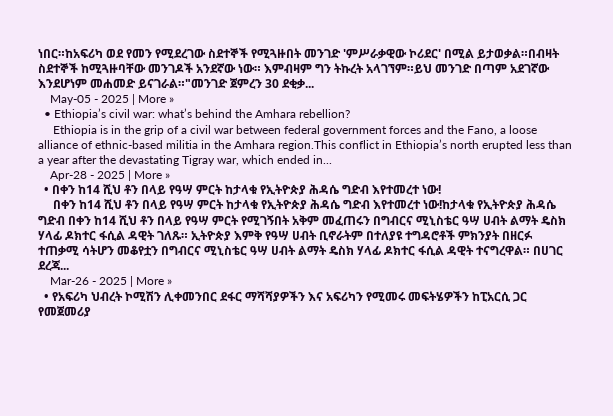ነበር።ከአፍሪካ ወደ የመን የሚደረገው ስደተኞች የሚጓዙበት መንገድ 'ምሥራቃዊው ኮሪደር' በሚል ይታወቃል።በብዛት ስደተኞች ከሚጓዙባቸው መንገዶች አንደኛው ነው። እምብዛም ግን ትኩረት አላገኘም።ይህ መንገድ በጣም አደገኛው እንደሆነም መሐመድ ይናገራል።"መንገድ ጀምረን 30 ደቂቃ...
    May-05 - 2025 | More »
  • Ethiopia’s civil war: what’s behind the Amhara rebellion?
     Ethiopia is in the grip of a civil war between federal government forces and the Fano, a loose alliance of ethnic-based militia in the Amhara region.This conflict in Ethiopia’s north erupted less than a year after the devastating Tigray war, which ended in...
    Apr-28 - 2025 | More »
  • በቀን ከ14 ሺህ ቶን በላይ የዓሣ ምርት ከታላቁ የኢትዮጵያ ሕዳሴ ግድብ እየተመረተ ነው!
     በቀን ከ14 ሺህ ቶን በላይ የዓሣ ምርት ከታላቁ የኢትዮጵያ ሕዳሴ ግድብ እየተመረተ ነው!ከታላቁ የኢትዮጵያ ሕዳሴ ግድብ በቀን ከ14 ሺህ ቶን በላይ የዓሣ ምርት የሚገኝበት አቅም መፈጠሩን በግብርና ሚኒስቴር ዓሣ ሀብት ልማት ዴስክ ሃላፊ ዶክተር ፋሲል ዳዊት ገለጹ። ኢትዮጵያ እምቅ የዓሣ ሀብት ቢኖራትም በተለያዩ ተግዳሮቶች ምክንያት በዘርፉ ተጠቃሚ ሳትሆን መቆየቷን በግብርና ሚኒስቴር ዓሣ ሀብት ልማት ዴስክ ሃላፊ ዶክተር ፋሲል ዳዊት ተናግረዋል። በሀገር ደረጃ...
    Mar-26 - 2025 | More »
  • የአፍሪካ ህብረት ኮሚሽን ሊቀመንበር ደፋር ማሻሻያዎችን እና አፍሪካን የሚመሩ መፍትሄዎችን ከፒአርሲ ጋር የመጀመሪያ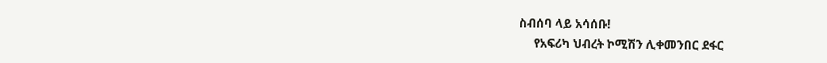ስብሰባ ላይ አሳሰቡ!
     የአፍሪካ ህብረት ኮሚሽን ሊቀመንበር ደፋር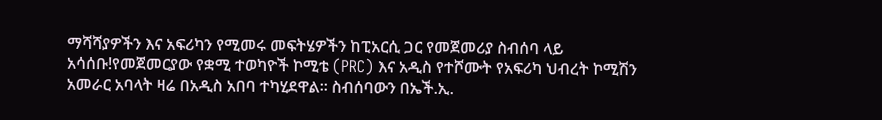ማሻሻያዎችን እና አፍሪካን የሚመሩ መፍትሄዎችን ከፒአርሲ ጋር የመጀመሪያ ስብሰባ ላይ አሳሰቡ!የመጀመርያው የቋሚ ተወካዮች ኮሚቴ (PRC) እና አዲስ የተሾሙት የአፍሪካ ህብረት ኮሚሽን አመራር አባላት ዛሬ በአዲስ አበባ ተካሂደዋል። ስብሰባውን በኤች.ኢ.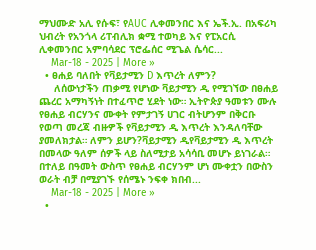ማህሙድ አሊ የሱፍ፣ የAUC ሊቀመንበር እና ኤች.ኢ. በአፍሪካ ህብረት የአንጎላ ሪፐብሊክ ቋሚ ተወካይ እና የፒአርሲ ሊቀመንበር አምባሳደር ፕሮፌሰር ሚጌል ሴሳር...
    Mar-18 - 2025 | More »
  • ፀሐይ ባለበት የቫይታሚን D እጥረት ለምን?
     ለሰውነታችን ጠቃሚ የሆነው ቫይታሚን ዲ የሚገኘው በፀሐይ ጨረር አማካኝነት በተፈጥሮ ሂደት ነው። ኢትዮጵያ ዓመቱን ሙሉ የፀሐይ ብርሃንና ሙቀት የምታገኝ ሀገር ብትሆንም በቅርቡ የወጣ መረጃ ብዙዎች የቫይታሚን ዲ እጥረት እንዳለባቸው  ያመለክታል። ለምን ይሆን?ቫይታሚን ዲየቫይታሚን ዲ እጥረት በመላው ዓለም ሰዎች ላይ ስለሚታይ አሳሳቢ መሆኑ ይነገራል። በተለይ በዓመት ውስጥ የፀሐይ ብርሃንም ሆነ ሙቀቷን በውስን ወራት ብቻ በሚያገኙ የሰሜኑ ንፍቀ ክበብ...
    Mar-18 - 2025 | More »
  •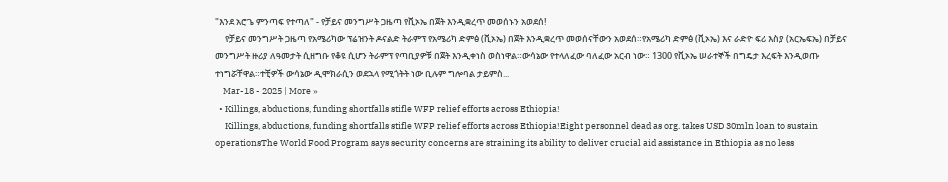"እንደ አሮጌ ምንጣፍ የተጣለ" - የቻይና መንግሥት ጋዜጣ የቪኦኤ በጀት እንዲቋረጥ መወሰኑን አወደሰ!
     የቻይና መንግሥት ጋዜጣ የአሜሪካው ፕሬዝንት ዶናልድ ትራምፕ የአሜሪካ ድምፅ (ቪኦኤ) በጀት እንዲቋረጥ መወሰናቸውን አወደሰ።የአሜሪካ ድምፅ (ቪኦኤ) እና ራድዮ ፍሪ እስያ (አርኤፍኤ) በቻይና መንግሥት ዙሪያ ለዓመታት ሲዘግቡ የቆዩ ሲሆን ትራምፕ የጣቢያዎቹ በጀት እንዲቀነስ ወስነዋል።ውሳኔው የተላለፈው ባለፈው አርብ ነው። 1300 የቪኦኤ ሠራተኞች በግዴታ እረፍት እንዲወጡ ተነግሯቸዋል።ተቺዎች ውሳኔው ዲሞክራሲን ወደኋላ የሚጎትት ነው ቢሉም ግሎባል ታይምስ...
    Mar-18 - 2025 | More »
  • Killings, abductions, funding shortfalls stifle WFP relief efforts across Ethiopia!
     Killings, abductions, funding shortfalls stifle WFP relief efforts across Ethiopia!Eight personnel dead as org. takes USD 30mln loan to sustain operationsThe World Food Program says security concerns are straining its ability to deliver crucial aid assistance in Ethiopia as no less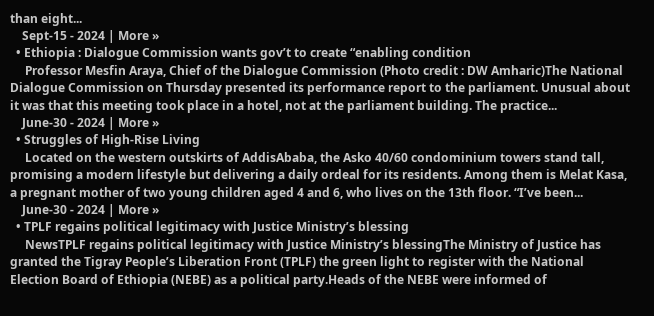than eight...
    Sept-15 - 2024 | More »
  • Ethiopia : Dialogue Commission wants gov’t to create “enabling condition
     Professor Mesfin Araya, Chief of the Dialogue Commission (Photo credit : DW Amharic)The National Dialogue Commission on Thursday presented its performance report to the parliament. Unusual about it was that this meeting took place in a hotel, not at the parliament building. The practice...
    June-30 - 2024 | More »
  • Struggles of High-Rise Living
     Located on the western outskirts of AddisAbaba, the Asko 40/60 condominium towers stand tall, promising a modern lifestyle but delivering a daily ordeal for its residents. Among them is Melat Kasa, a pregnant mother of two young children aged 4 and 6, who lives on the 13th floor. “I’ve been...
    June-30 - 2024 | More »
  • TPLF regains political legitimacy with Justice Ministry’s blessing
     NewsTPLF regains political legitimacy with Justice Ministry’s blessingThe Ministry of Justice has granted the Tigray People’s Liberation Front (TPLF) the green light to register with the National Election Board of Ethiopia (NEBE) as a political party.Heads of the NEBE were informed of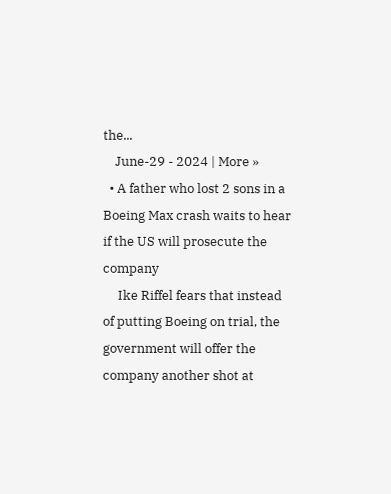the...
    June-29 - 2024 | More »
  • A father who lost 2 sons in a Boeing Max crash waits to hear if the US will prosecute the company
     Ike Riffel fears that instead of putting Boeing on trial, the government will offer the company another shot at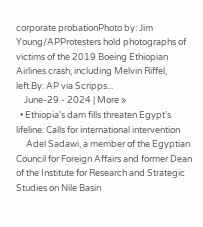corporate probationPhoto by: Jim Young/APProtesters hold photographs of victims of the 2019 Boeing Ethiopian Airlines crash, including Melvin Riffel, left.By: AP via Scripps...
    June-29 - 2024 | More »
  • Ethiopia’s dam fills threaten Egypt’s lifeline: Calls for international intervention
     Adel Sadawi, a member of the Egyptian Council for Foreign Affairs and former Dean of the Institute for Research and Strategic Studies on Nile Basin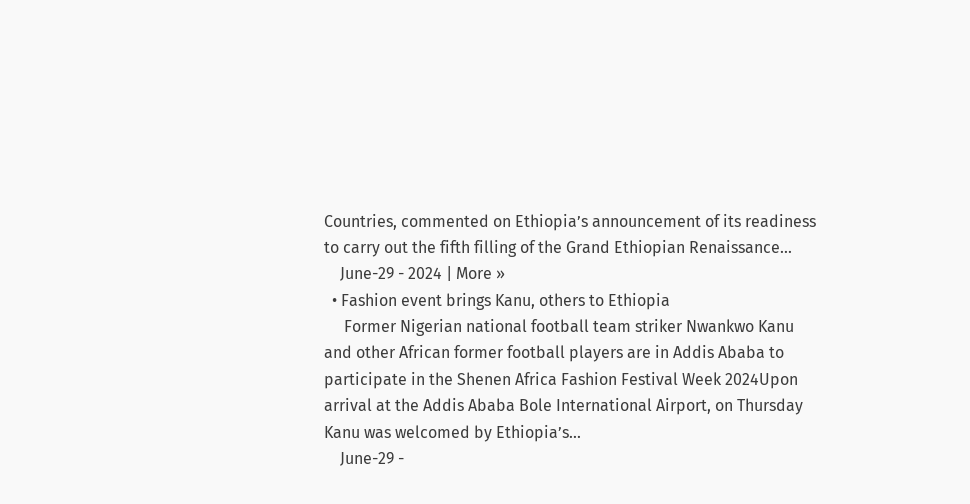Countries, commented on Ethiopia’s announcement of its readiness to carry out the fifth filling of the Grand Ethiopian Renaissance...
    June-29 - 2024 | More »
  • Fashion event brings Kanu, others to Ethiopia
     Former Nigerian national football team striker Nwankwo Kanu and other African former football players are in Addis Ababa to participate in the Shenen Africa Fashion Festival Week 2024Upon arrival at the Addis Ababa Bole International Airport, on Thursday Kanu was welcomed by Ethiopia’s...
    June-29 -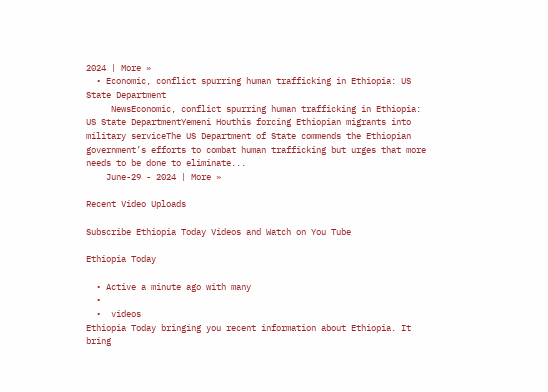2024 | More »
  • Economic, conflict spurring human trafficking in Ethiopia: US State Department
     NewsEconomic, conflict spurring human trafficking in Ethiopia: US State DepartmentYemeni Houthis forcing Ethiopian migrants into military serviceThe US Department of State commends the Ethiopian government’s efforts to combat human trafficking but urges that more needs to be done to eliminate...
    June-29 - 2024 | More »

Recent Video Uploads

Subscribe Ethiopia Today Videos and Watch on You Tube

Ethiopia Today

  • Active a minute ago with many
  •
  •  videos
Ethiopia Today bringing you recent information about Ethiopia. It bring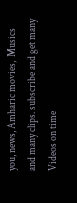you, news, Amharic movies,  Musics and many clips. subscribe and get many Videos on time